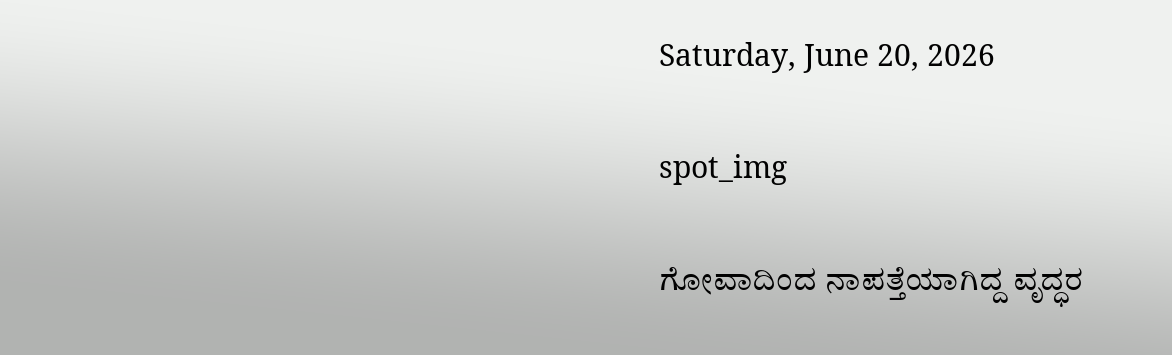Saturday, June 20, 2026

spot_img

ಗೋವಾದಿಂದ ನಾಪತ್ತೆಯಾಗಿದ್ದ ವೃದ್ಧರ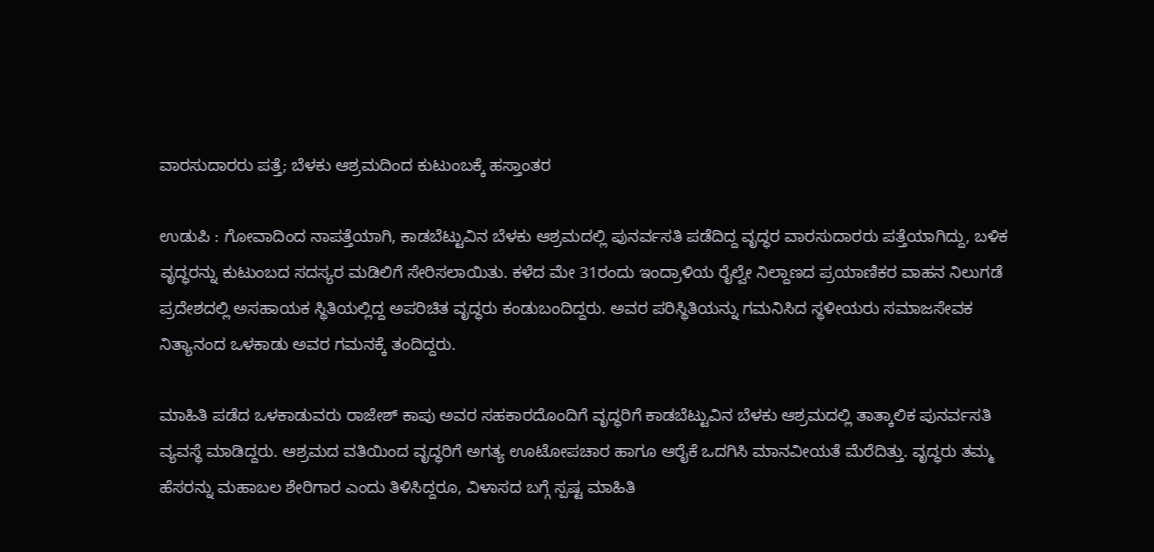ವಾರಸುದಾರರು ಪತ್ತೆ; ಬೆಳಕು ಆಶ್ರಮದಿಂದ ಕುಟುಂಬಕ್ಕೆ ಹಸ್ತಾಂತರ

ಉಡುಪಿ : ಗೋವಾದಿಂದ ನಾಪತ್ತೆಯಾಗಿ, ಕಾಡಬೆಟ್ಟುವಿನ ಬೆಳಕು ಆಶ್ರಮದಲ್ಲಿ ಪುನರ್ವಸತಿ ಪಡೆದಿದ್ದ ವೃದ್ಧರ ವಾರಸುದಾರರು ಪತ್ತೆಯಾಗಿದ್ದು, ಬಳಿಕ ವೃದ್ಧರನ್ನು ಕುಟುಂಬದ ಸದಸ್ಯರ ಮಡಿಲಿಗೆ ಸೇರಿಸಲಾಯಿತು. ಕಳೆದ ಮೇ 31ರಂದು ಇಂದ್ರಾಳಿಯ ರೈಲ್ವೇ ನಿಲ್ದಾಣದ ಪ್ರಯಾಣಿಕರ ವಾಹನ ನಿಲುಗಡೆ ಪ್ರದೇಶದಲ್ಲಿ ಅಸಹಾಯಕ ಸ್ಥಿತಿಯಲ್ಲಿದ್ದ ಅಪರಿಚಿತ ವೃದ್ಧರು ಕಂಡುಬಂದಿದ್ದರು. ಅವರ ಪರಿಸ್ಥಿತಿಯನ್ನು ಗಮನಿಸಿದ ಸ್ಥಳೀಯರು ಸಮಾಜಸೇವಕ ನಿತ್ಯಾನಂದ ಒಳಕಾಡು ಅವರ ಗಮನಕ್ಕೆ ತಂದಿದ್ದರು.

ಮಾಹಿತಿ ಪಡೆದ ಒಳಕಾಡುವರು ರಾಜೇಶ್ ಕಾಪು ಅವರ ಸಹಕಾರದೊಂದಿಗೆ ವೃದ್ಧರಿಗೆ ಕಾಡಬೆಟ್ಟುವಿನ ಬೆಳಕು ಆಶ್ರಮದಲ್ಲಿ ತಾತ್ಕಾಲಿಕ ಪುನರ್ವಸತಿ ವ್ಯವಸ್ಥೆ ಮಾಡಿದ್ದರು. ಆಶ್ರಮದ ವತಿಯಿಂದ ವೃದ್ಧರಿಗೆ ಅಗತ್ಯ ಊಟೋಪಚಾರ ಹಾಗೂ ಆರೈಕೆ ಒದಗಿಸಿ ಮಾನವೀಯತೆ ಮೆರೆದಿತ್ತು. ವೃದ್ಧರು ತಮ್ಮ ಹೆಸರನ್ನು ಮಹಾಬಲ ಶೇರಿಗಾರ ಎಂದು ತಿಳಿಸಿದ್ದರೂ, ವಿಳಾಸದ ಬಗ್ಗೆ ಸ್ಪಷ್ಟ ಮಾಹಿತಿ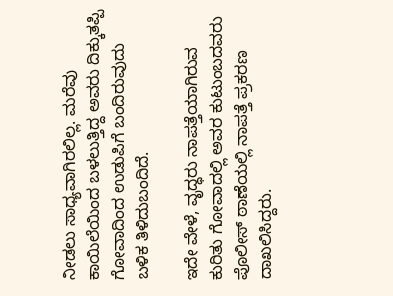ನೀಡಲು ಸಾಧ್ಯವಾಗಿರಲಿಲ್ಲ. ಮರೆವು ಕಾಯಿಲೆಯಿಂದ ಬಳಲುತ್ತಿದ್ದ ಅವರು ದಿಕ್ಕುತಪ್ಪಿ ಗೋವಾದಿಂದ ಉಡುಪಿಗೆ ಬಂದಿರುವುದು ಬಳಿಕ ತಿಳಿದುಬಂದಿದೆ.

ಇದೇ ವೇಳೆ, ವೃದ್ಧರು ನಾಪತ್ತೆಯಾಗಿರುವ ಕುರಿತು ಗೋವಾದಲ್ಲಿ ಅವರ ಕುಟುಂಬದವರು ಪೊಲೀಸ್ ಠಾಣೆಯಲ್ಲಿ ನಾಪತ್ತೆ ಪ್ರಕರಣ ದಾಖಲಿಸಿದ್ದರು.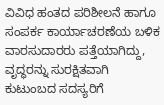ವಿವಿಧ ಹಂತದ ಪರಿಶೀಲನೆ ಹಾಗೂ ಸಂಪರ್ಕ ಕಾರ್ಯಾಚರಣೆಯ ಬಳಿಕ ವಾರಸುದಾರರು ಪತ್ತೆಯಾಗಿದ್ದು, ವೃದ್ಧರನ್ನು ಸುರಕ್ಷಿತವಾಗಿ ಕುಟುಂಬದ ಸದಸ್ಯರಿಗೆ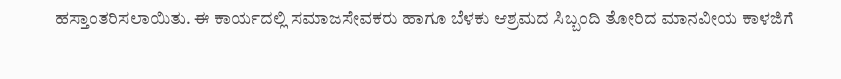ಹಸ್ತಾಂತರಿಸಲಾಯಿತು. ಈ ಕಾರ್ಯದಲ್ಲಿ ಸಮಾಜಸೇವಕರು ಹಾಗೂ ಬೆಳಕು ಆಶ್ರಮದ ಸಿಬ್ಬಂದಿ ತೋರಿದ ಮಾನವೀಯ ಕಾಳಜಿಗೆ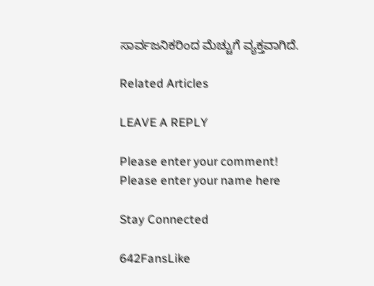ಸಾರ್ವಜನಿಕರಿಂದ ಮೆಚ್ಚುಗೆ ವ್ಯಕ್ತವಾಗಿದೆ.

Related Articles

LEAVE A REPLY

Please enter your comment!
Please enter your name here

Stay Connected

642FansLike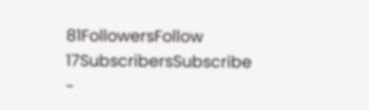81FollowersFollow
17SubscribersSubscribe
-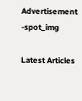Advertisement -spot_img

Latest Articles